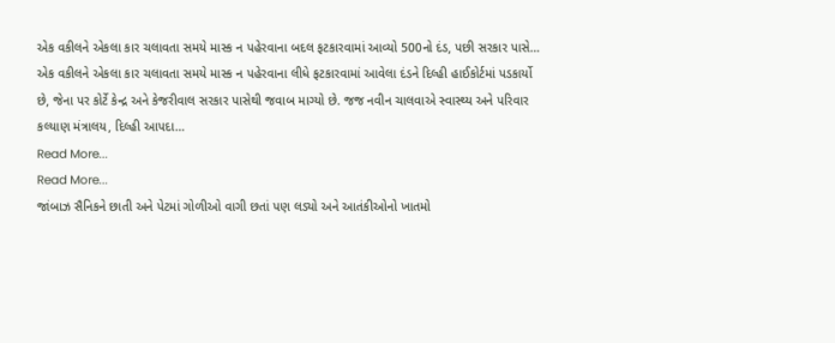એક વકીલને એકલા કાર ચલાવતા સમયે માસ્ક ન પહેરવાના બદલ ફટકારવામાં આવ્યો 500નો દંડ, પછી સરકાર પાસે…
એક વકીલને એકલા કાર ચલાવતા સમયે માસ્ક ન પહેરવાના લીધે ફટકારવામાં આવેલા દંડને દિલ્હી હાઈકોર્ટમાં પડકાર્યો છે, જેના પર કોર્ટે કેન્દ્ર અને કેજરીવાલ સરકાર પાસેથી જવાબ માગ્યો છે. જજ નવીન ચાલવાએ સ્વાસ્થ્ય અને પરિવાર કલ્યાણ મંત્રાલય, દિલ્હી આપદા…
Read More...
Read More...
જાંબાઝ સૈનિકને છાતી અને પેટમાં ગોળીઓ વાગી છતાં પણ લડ્યો અને આતંકીઓનો ખાતમો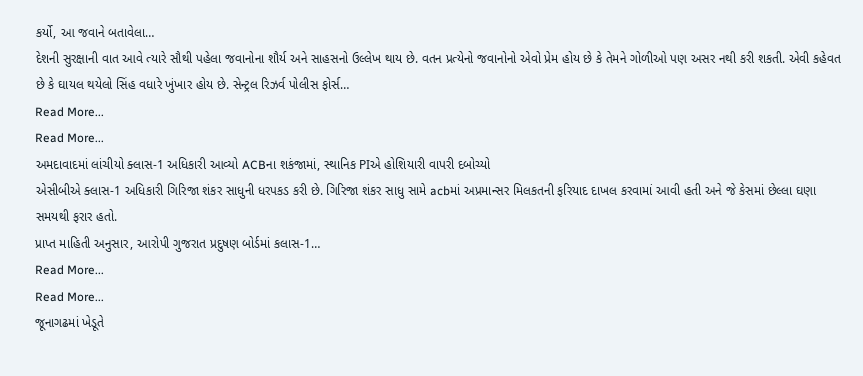કર્યો, આ જવાને બતાવેલા…
દેશની સુરક્ષાની વાત આવે ત્યારે સૌથી પહેલા જવાનોના શૌર્ય અને સાહસનો ઉલ્લેખ થાય છે. વતન પ્રત્યેનો જવાનોનો એવો પ્રેમ હોય છે કે તેમને ગોળીઓ પણ અસર નથી કરી શકતી. એવી કહેવત છે કે ઘાયલ થયેલો સિંહ વધારે ખુંખાર હોય છે. સેન્ટ્રલ રિઝર્વ પોલીસ ફોર્સ…
Read More...
Read More...
અમદાવાદમાં લાંચીયો ક્લાસ-1 અધિકારી આવ્યો ACBના શકંજામાં, સ્થાનિક PIએ હોશિયારી વાપરી દબોચ્યો
એસીબીએ ક્લાસ-1 અધિકારી ગિરિજા શંકર સાધુની ધરપકડ કરી છે. ગિરિજા શંકર સાધુ સામે acbમાં અપ્રમાન્સર મિલકતની ફરિયાદ દાખલ કરવામાં આવી હતી અને જે કેસમાં છેલ્લા ઘણા સમયથી ફરાર હતો.
પ્રાપ્ત માહિતી અનુસાર, આરોપી ગુજરાત પ્રદુષણ બોર્ડમાં કલાસ-1…
Read More...
Read More...
જૂનાગઢમાં ખેડૂતે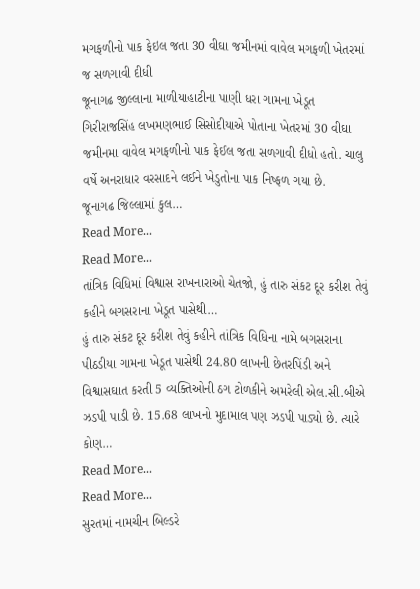મગફળીનો પાક ફેઇલ જતા 30 વીઘા જમીનમાં વાવેલ મગફળી ખેતરમાં જ સળગાવી દીધી
જૂનાગઢ જીલ્લાના માળીયાહાટીના પાણી ધરા ગામના ખેડૂત ગિરીરાજસિંહ લખમણભાઈ સિસોદીયાએ પોતાના ખેતરમાં 30 વીઘા જમીનમા વાવેલ મગફળીનો પાક ફેઈલ જતા સળગાવી દીધો હતો. ચાલુ વર્ષે અનરાધાર વરસાદને લઈને ખેડુતોના પાક નિષ્ફળ ગયા છે.
જૂનાગઢ જિલ્લામાં કુલ…
Read More...
Read More...
તાંત્રિક વિધિમાં વિશ્વાસ રાખનારાઓ ચેતજો, હું તારુ સંકટ દૂર કરીશ તેવું કહીને બગસરાના ખેડૂત પાસેથી…
હું તારુ સંકટ દૂર કરીશ તેવું કહીને તાંત્રિક વિધિના નામે બગસરાના પીઠડીયા ગામના ખેડૂત પાસેથી 24.80 લાખની છેતરપિંડી અને વિશ્વાસઘાત કરતી 5 વ્યક્તિઓની ઠગ ટોળકીને અમરેલી એલ.સી.બીએ ઝડપી પાડી છે. 15.68 લાખનો મુદામાલ પણ ઝડપી પાડ્યો છે. ત્યારે કોણ…
Read More...
Read More...
સુરતમાં નામચીન બિલ્ડરે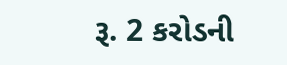રૂ. 2 કરોડની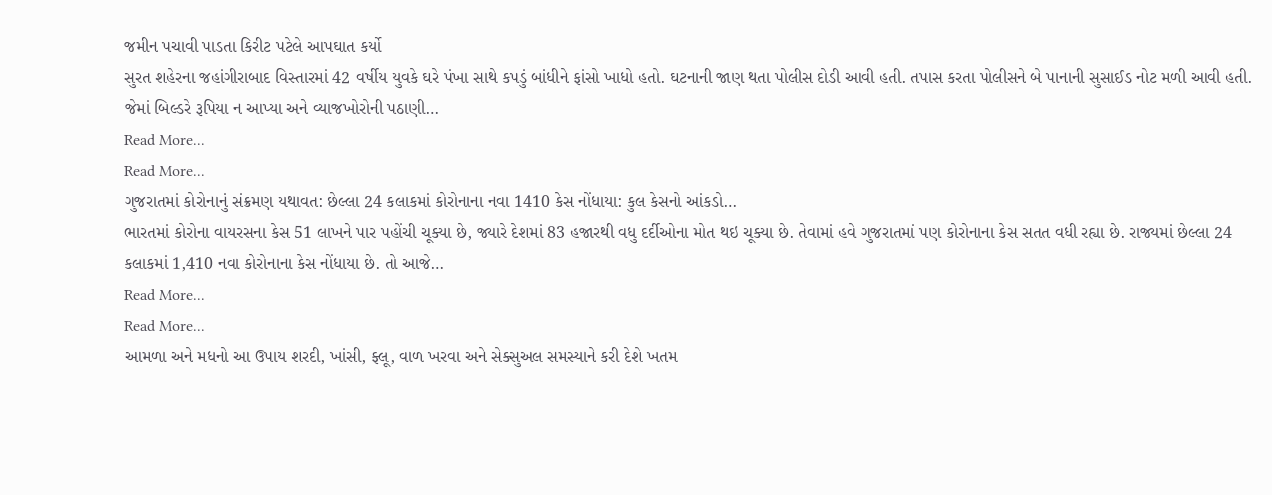જમીન પચાવી પાડતા કિરીટ પટેલે આપઘાત કર્યો
સુરત શહેરના જહાંગીરાબાદ વિસ્તારમાં 42 વર્ષીય યુવકે ઘરે પંખા સાથે કપડું બાંધીને ફાંસો ખાધો હતો. ઘટનાની જાણ થતા પોલીસ દોડી આવી હતી. તપાસ કરતા પોલીસને બે પાનાની સુસાઈડ નોટ મળી આવી હતી. જેમાં બિલ્ડરે રૂપિયા ન આપ્યા અને વ્યાજખોરોની પઠાણી…
Read More...
Read More...
ગુજરાતમાં કોરોનાનું સંક્રમણ યથાવત: છેલ્લા 24 કલાકમાં કોરોનાના નવા 1410 કેસ નોંધાયા: કુલ કેસનો આંકડો…
ભારતમાં કોરોના વાયરસના કેસ 51 લાખને પાર પહોંચી ચૂક્યા છે, જ્યારે દેશમાં 83 હજારથી વધુ દર્દીઓના મોત થઇ ચૂક્યા છે. તેવામાં હવે ગુજરાતમાં પણ કોરોનાના કેસ સતત વધી રહ્યા છે. રાજ્યમાં છેલ્લા 24 કલાકમાં 1,410 નવા કોરોનાના કેસ નોંધાયા છે. તો આજે…
Read More...
Read More...
આમળા અને મધનો આ ઉપાય શરદી, ખાંસી, ફ્લૂ, વાળ ખરવા અને સેક્સુઅલ સમસ્યાને કરી દેશે ખતમ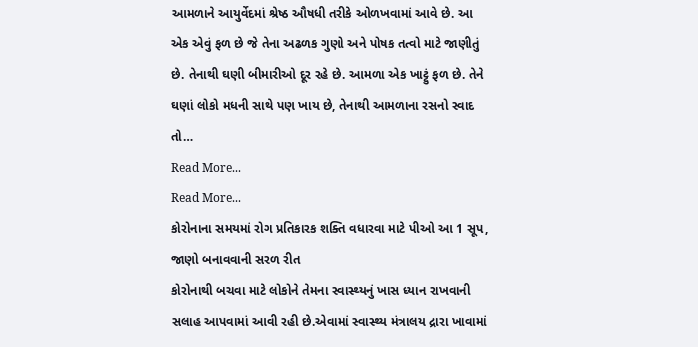આમળાને આયુર્વેદમાં શ્રેષ્ઠ ઔષધી તરીકે ઓળખવામાં આવે છે. આ એક એવું ફળ છે જે તેના અઢળક ગુણો અને પોષક તત્વો માટે જાણીતું છે. તેનાથી ઘણી બીમારીઓ દૂર રહે છે. આમળા એક ખાટ્ટું ફળ છે. તેને ઘણાં લોકો મધની સાથે પણ ખાય છે, તેનાથી આમળાના રસનો સ્વાદ તો…
Read More...
Read More...
કોરોનાના સમયમાં રોગ પ્રતિકારક શક્તિ વધારવા માટે પીઓ આ 1 સૂપ, જાણો બનાવવાની સરળ રીત
કોરોનાથી બચવા માટે લોકોને તેમના સ્વાસ્થ્યનું ખાસ ધ્યાન રાખવાની સલાહ આપવામાં આવી રહી છે.એવામાં સ્વાસ્થ્ય મંત્રાલય દ્રારા ખાવામાં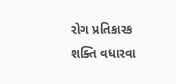રોગ પ્રતિકારક શક્તિ વધારવા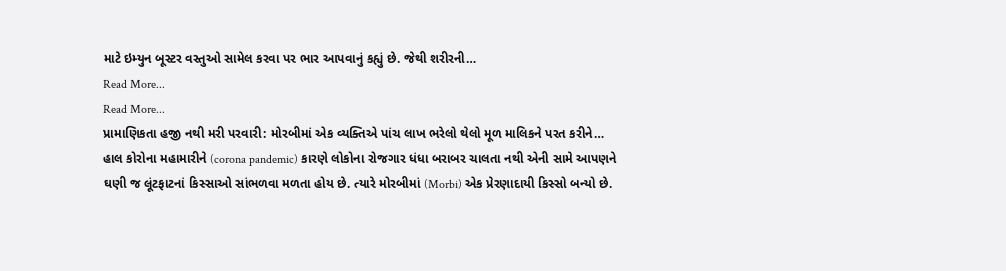માટે ઇમ્યુન બૂસ્ટર વસ્તુઓ સામેલ કરવા પર ભાર આપવાનું કહ્યું છે. જેથી શરીરની…
Read More...
Read More...
પ્રામાણિકતા હજી નથી મરી પરવારી: મોરબીમાં એક વ્યક્તિએ પાંચ લાખ ભરેલો થેલો મૂળ માલિકને પરત કરીને…
હાલ કોરોના મહામારીને (corona pandemic) કારણે લોકોના રોજગાર ધંધા બરાબર ચાલતા નથી એની સામે આપણને ઘણી જ લૂંટફાટનાં કિસ્સાઓ સાંભળવા મળતા હોય છે. ત્યારે મોરબીમાં (Morbi) એક પ્રેરણાદાયી કિસ્સો બન્યો છે.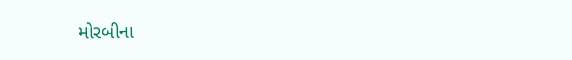મોરબીના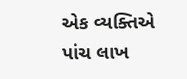એક વ્યક્તિએ પાંચ લાખ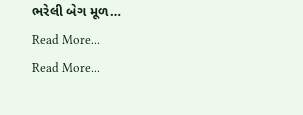ભરેલી બેગ મૂળ…
Read More...
Read More...